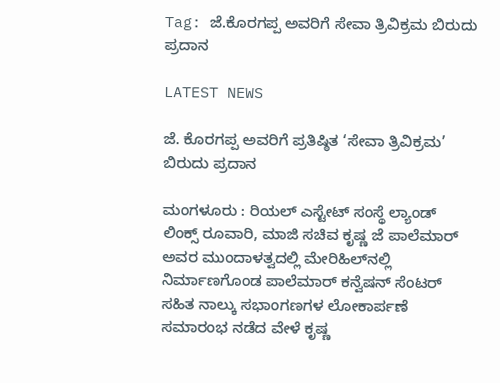Tag: ಜೆ.ಕೊರಗಪ್ಪ ಅವರಿಗೆ ಸೇವಾ ತ್ರಿವಿಕ್ರಮ ಬಿರುದು ಪ್ರದಾನ

LATEST NEWS

ಜೆ. ಕೊರಗಪ್ಪ ಅವರಿಗೆ ಪ್ರತಿಷ್ಠಿತ ‘ಸೇವಾ ತ್ರಿವಿಕ್ರಮ’ ಬಿರುದು ಪ್ರದಾನ

ಮಂಗಳೂರು : ರಿಯಲ್‌ ಎಸ್ಟೇಟ್‌ ಸಂಸ್ಥೆ ಲ್ಯಾಂಡ್ ಲಿಂಕ್ಸ್ ರೂವಾರಿ, ಮಾಜಿ ಸಚಿವ ಕೃಷ್ಣ ಜೆ ಪಾಲೆಮಾರ್ ಅವರ ಮುಂದಾಳತ್ವದಲ್ಲಿ ಮೇರಿಹಿಲ್‌ನಲ್ಲಿ ನಿರ್ಮಾಣಗೊಂಡ ಪಾಲೆಮಾರ್ ಕನ್ವೆಷನ್ ಸೆಂಟರ್ ಸಹಿತ ನಾಲ್ಕು ಸಭಾಂಗಣಗಳ ಲೋಕಾರ್ಪಣೆ ಸಮಾರಂಭ ನಡೆದ ವೇಳೆ ಕೃಷ್ಣ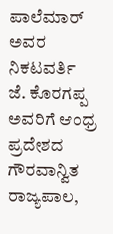ಪಾಲೆಮಾರ್ ಅವರ ನಿಕಟವರ್ತಿ ಜೆ. ಕೊರಗಪ್ಪ ಅವರಿಗೆ ಆಂಧ್ರ ಪ್ರದೇಶದ ಗೌರವಾನ್ವಿತ ರಾಜ್ಯಪಾಲ,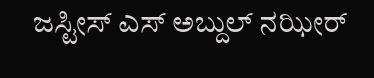ಜಸ್ಟೀಸ್ ಎಸ್ ಅಬ್ದುಲ್ ನಝೀರ್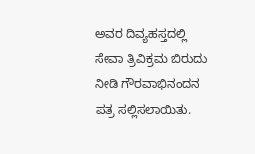ಅವರ ದಿವ್ಯಹಸ್ತದಲ್ಲಿ ಸೇವಾ ತ್ರಿವಿಕ್ರಮ ಬಿರುದು ನೀಡಿ ಗೌರವಾಭಿನಂದನ ಪತ್ರ ಸಲ್ಲಿಸಲಾಯಿತು.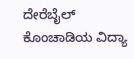ದೇರೆಬೈಲ್‌ ಕೊಂಚಾಡಿಯ ವಿದ್ಯಾ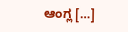ಆಂಗ್ಲ […]